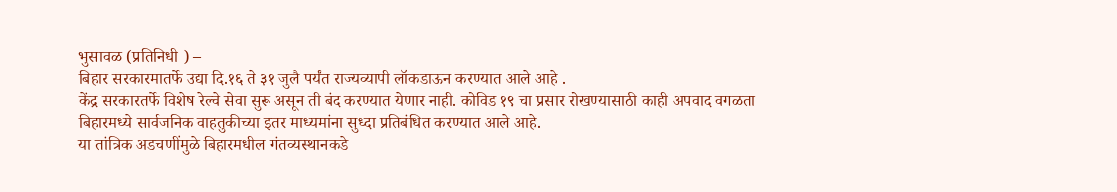भुसावळ (प्रतिनिधी ) –
बिहार सरकारमातर्फे उद्या दि.१६ ते ३१ जुलै पर्यंत राज्यव्यापी लॉकडाऊन करण्यात आले आहे .
केंद्र सरकारतर्फे विशेष रेल्वे सेवा सुरू असून ती बंद करण्यात येणार नाही. कोविड १९ चा प्रसार रोखण्यासाठी काही अपवाद वगळता बिहारमध्ये सार्वजनिक वाहतुकीच्या इतर माध्यमांना सुध्दा प्रतिबंधित करण्यात आले आहे.
या तांत्रिक अडचणींमुळे बिहारमधील गंतव्यस्थानकडे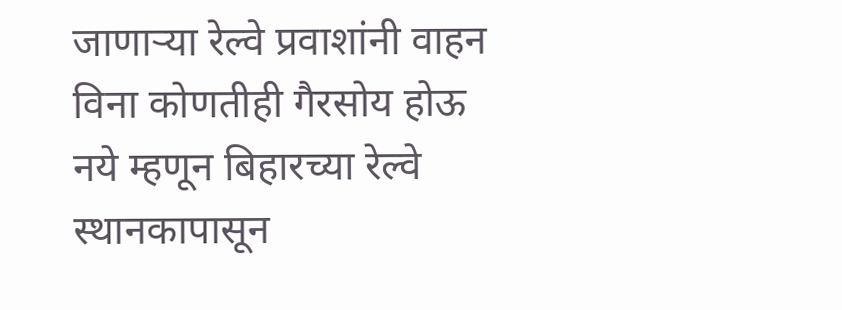जाणाऱ्या रेल्वे प्रवाशांनी वाहन विना कोणतीही गैरसोय होऊ नये म्हणून बिहारच्या रेल्वे स्थानकापासून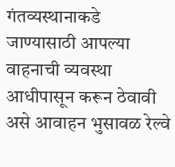गंतव्यस्थानाकडे जाण्यासाठी आपल्या वाहनाची व्यवस्था आधीपासून करून ठेवावी असे आवाहन भुसावळ रेल्वे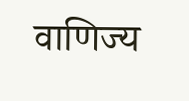वाणिज्य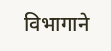विभागाने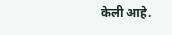केली आहे.